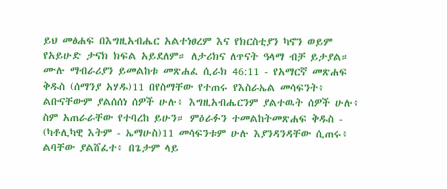ይህ መፅሐፍ በእግዚአብሔር አልተነፀረም እና የክርስቲያን ካኖን ወይም የአይሁድ ታናክ ክፍል አይደለም። ለታሪክና ለጥናት ዓላማ ብቻ ይታያል። ሙሉ ማብራሪያን ይመልከቱ መጽሐፈ ሲራክ 46:11 - የአማርኛ መጽሐፍ ቅዱስ (ሰማንያ አሃዱ)11 በየስማቸው የተጠሩ የእስራኤል መሳፍንት፥ ልቡናቸውም ያልሰሰነ ሰዎች ሁሉ፥ እግዚአብሔርንም ያልተዉት ሰዎች ሁሉ፥ ስም አጠራራቸው የተባረከ ይሁን። ምዕራፉን ተመልከትመጽሐፍ ቅዱስ - (ካቶሊካዊ እትም - ኤማሁስ)11 መሳፍንቱም ሁሉ እያንዳንዳቸው ሲጠሩ፥ ልባቸው ያልሸፈተ፥ በጌታም ላይ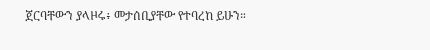ጀርባቸውን ያላዞሩ፥ መታሰቢያቸው የተባረከ ይሁን።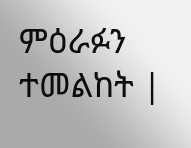ምዕራፉን ተመልከት |